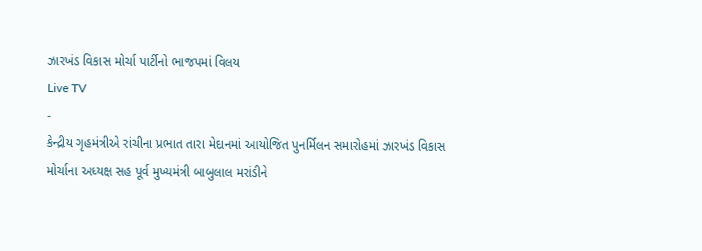ઝારખંડ વિકાસ મોર્ચા પાર્ટીનો ભાજપમાં વિલય
Live TV
-
કેન્દ્રીય ગૃહમંત્રીએ રાંચીના પ્રભાત તારા મેદાનમાં આયોજિત પુનર્મિલન સમારોહમાં ઝારખંડ વિકાસ મોર્ચાના અધ્યક્ષ સહ પૂર્વ મુખ્યમંત્રી બાબુલાલ મરાંડીને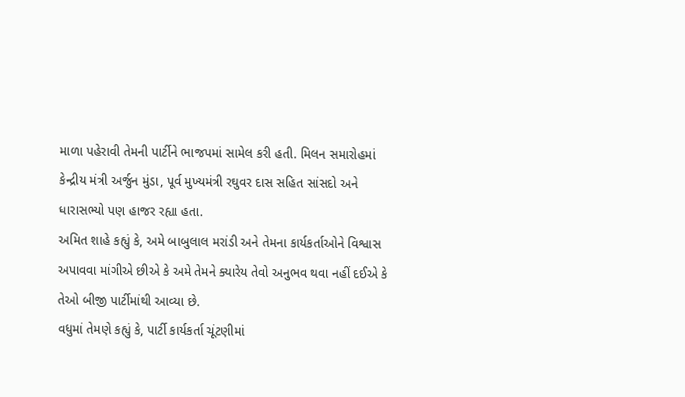માળા પહેરાવી તેમની પાર્ટીને ભાજપમાં સામેલ કરી હતી. મિલન સમારોહમાં કેન્દ્રીય મંત્રી અર્જુન મુંડા, પૂર્વ મુખ્યમંત્રી રઘુવર દાસ સહિત સાંસદો અને ધારાસભ્યો પણ હાજર રહ્યા હતા.
અમિત શાહે કહ્યું કે, અમે બાબુલાલ મરાંડી અને તેમના કાર્યકર્તાઓને વિશ્વાસ અપાવવા માંગીએ છીએ કે અમે તેમને ક્યારેય તેવો અનુભવ થવા નહીં દઈએ કે તેઓ બીજી પાર્ટીમાંથી આવ્યા છે.
વધુમાં તેમણે કહ્યું કે, પાર્ટી કાર્યકર્તા ચૂંટણીમાં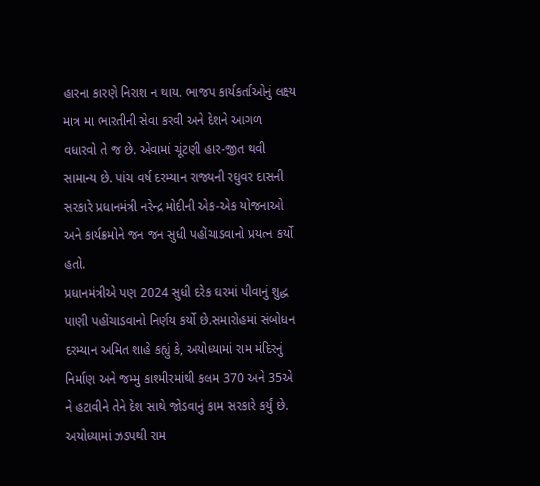હારના કારણે નિરાશ ન થાય. ભાજપ કાર્યકર્તાઓનું લક્ષ્ય માત્ર મા ભારતીની સેવા કરવી અને દેશને આગળ વધારવો તે જ છે. એવામાં ચૂંટણી હાર-જીત થવી સામાન્ય છે. પાંચ વર્ષ દરમ્યાન રાજ્યની રઘુવર દાસની સરકારે પ્રધાનમંત્રી નરેન્દ્ર મોદીની એક-એક યોજનાઓ અને કાર્યક્રમોને જન જન સુધી પહોંચાડવાનો પ્રયત્ન કર્યો હતો.
પ્રધાનમંત્રીએ પણ 2024 સુધી દરેક ઘરમાં પીવાનું શુદ્ધ પાણી પહોંચાડવાનો નિર્ણય કર્યો છે.સમારોહમાં સંબોધન દરમ્યાન અમિત શાહે કહ્યું કે, અયોધ્યામાં રામ મંદિરનું નિર્માણ અને જમ્મુ કાશ્મીરમાંથી કલમ 370 અને 35એ ને હટાવીને તેને દેશ સાથે જોડવાનું કામ સરકારે કર્યું છે. અયોધ્યામાં ઝડપથી રામ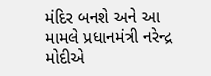મંદિર બનશે અને આ મામલે પ્રધાનમંત્રી નરેન્દ્ર મોદીએ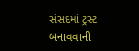સંસદમાં ટ્રસ્ટ બનાવવાની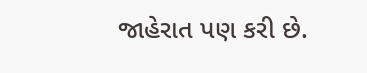જાહેરાત પણ કરી છે.